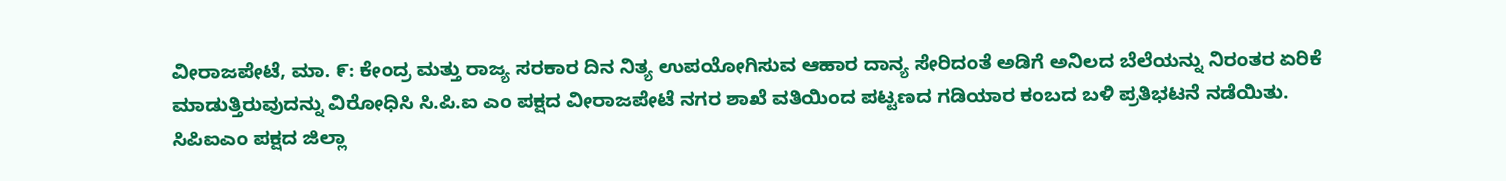ವೀರಾಜಪೇಟೆ, ಮಾ. ೯: ಕೇಂದ್ರ ಮತ್ತು ರಾಜ್ಯ ಸರಕಾರ ದಿನ ನಿತ್ಯ ಉಪಯೋಗಿಸುವ ಆಹಾರ ದಾನ್ಯ ಸೇರಿದಂತೆ ಅಡಿಗೆ ಅನಿಲದ ಬೆಲೆಯನ್ನು ನಿರಂತರ ಏರಿಕೆ ಮಾಡುತ್ತಿರುವುದನ್ನು ವಿರೋಧಿಸಿ ಸಿ.ಪಿ.ಐ ಎಂ ಪಕ್ಷದ ವೀರಾಜಪೇಟೆ ನಗರ ಶಾಖೆ ವತಿಯಿಂದ ಪಟ್ಟಣದ ಗಡಿಯಾರ ಕಂಬದ ಬಳಿ ಪ್ರತಿಭಟನೆ ನಡೆಯಿತು.
ಸಿಪಿಐಎಂ ಪಕ್ಷದ ಜಿಲ್ಲಾ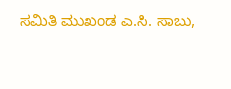ಸಮಿತಿ ಮುಖಂಡ ಎ.ಸಿ. ಸಾಬು,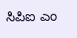ಸಿಪಿಐ ಎಂ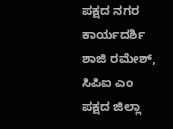ಪಕ್ಷದ ನಗರ ಕಾರ್ಯದರ್ಶಿ ಶಾಜಿ ರಮೇಶ್, ಸಿಪಿಐ ಎಂ ಪಕ್ಷದ ಜಿಲ್ಲಾ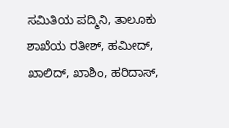ಸಮಿತಿಯ ಪದ್ಮಿನಿ, ತಾಲೂಕು ಶಾಖೆಯ ರತೀಶ್, ಹಮೀದ್, ಖಾಲಿದ್, ಖಾಶಿಂ, ಹರಿದಾಸ್,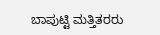ಬಾಪುಟ್ಟಿ ಮತ್ತಿತರರು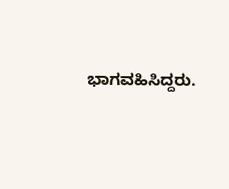ಭಾಗವಹಿಸಿದ್ದರು.